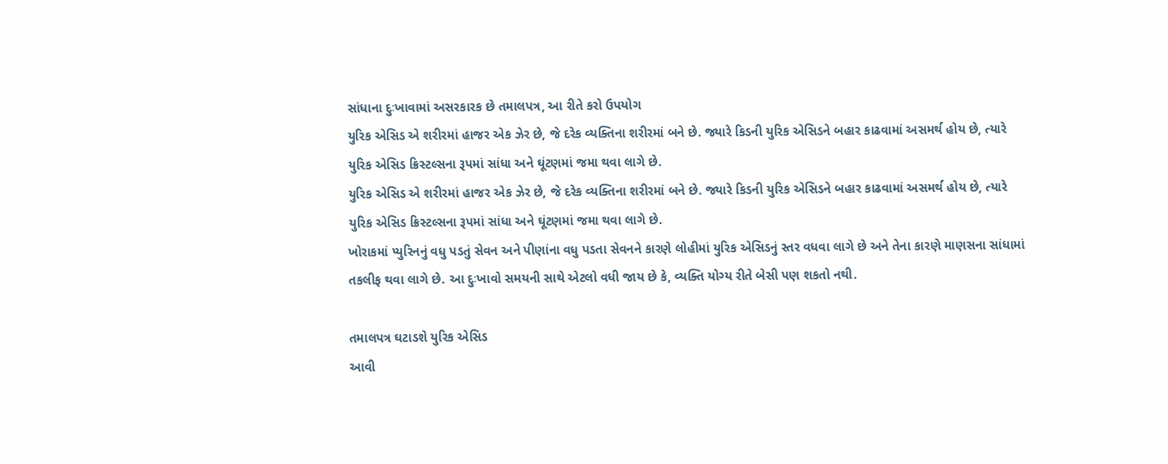સાંધાના દુઃખાવામાં અસરકારક છે તમાલપત્ર, આ રીતે કરો ઉપયોગ
યુરિક એસિડ એ શરીરમાં હાજર એક ઝેર છે, જે દરેક વ્યક્તિના શરીરમાં બને છે. જ્યારે કિડની યુરિક એસિડને બહાર કાઢવામાં અસમર્થ હોય છે, ત્યારે યુરિક એસિડ ક્રિસ્ટલ્સના રૂપમાં સાંધા અને ઘૂંટણમાં જમા થવા લાગે છે.
યુરિક એસિડ એ શરીરમાં હાજર એક ઝેર છે, જે દરેક વ્યક્તિના શરીરમાં બને છે. જ્યારે કિડની યુરિક એસિડને બહાર કાઢવામાં અસમર્થ હોય છે, ત્યારે યુરિક એસિડ ક્રિસ્ટલ્સના રૂપમાં સાંધા અને ઘૂંટણમાં જમા થવા લાગે છે.
ખોરાકમાં પ્યુરિનનું વધુ પડતું સેવન અને પીણાંના વધુ પડતા સેવનને કારણે લોહીમાં યુરિક એસિડનું સ્તર વધવા લાગે છે અને તેના કારણે માણસના સાંધામાં તકલીફ થવા લાગે છે. આ દુઃખાવો સમયની સાથે એટલો વધી જાય છે કે, વ્યક્તિ યોગ્ય રીતે બેસી પણ શકતો નથી.

તમાલપત્ર ઘટાડશે યુરિક એસિડ
આવી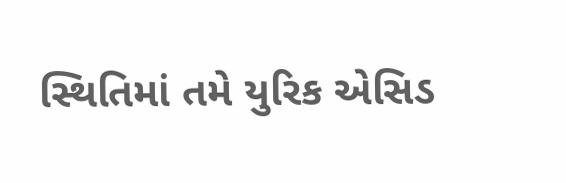સ્થિતિમાં તમે યુરિક એસિડ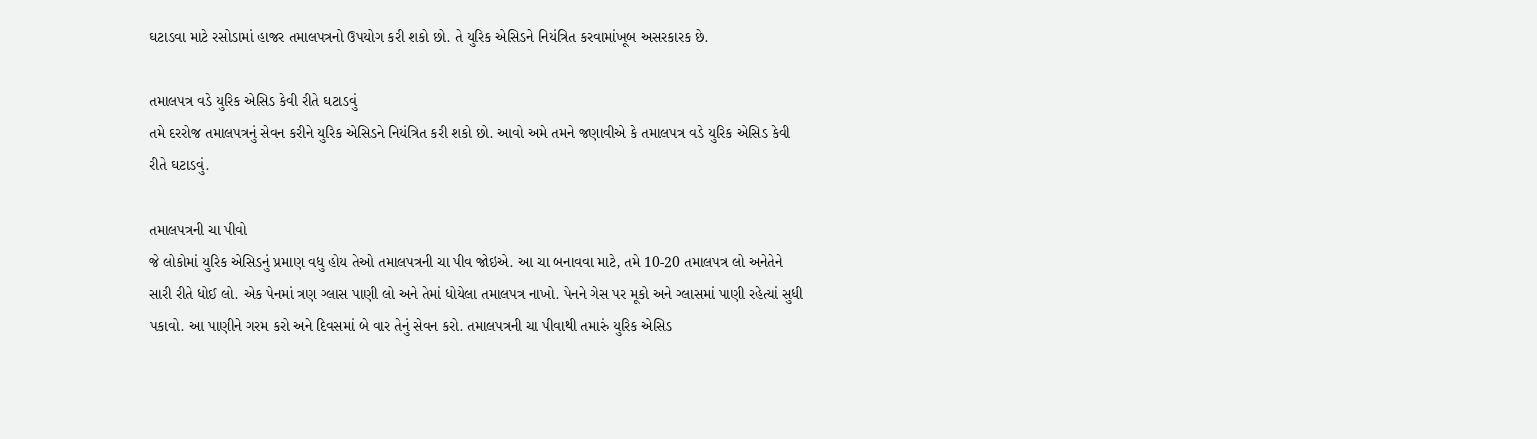ઘટાડવા માટે રસોડામાં હાજર તમાલપત્રનો ઉપયોગ કરી શકો છો. તે યુરિક એસિડને નિયંત્રિત કરવામાંખૂબ અસરકારક છે.

તમાલપત્ર વડે યુરિક એસિડ કેવી રીતે ઘટાડવું
તમે દરરોજ તમાલપત્રનું સેવન કરીને યુરિક એસિડને નિયંત્રિત કરી શકો છો. આવો અમે તમને જણાવીએ કે તમાલપત્ર વડે યુરિક એસિડ કેવી રીતે ઘટાડવું.

તમાલપત્રની ચા પીવો
જે લોકોમાં યુરિક એસિડનું પ્રમાણ વધુ હોય તેઓ તમાલપત્રની ચા પીવ જોઇએ. આ ચા બનાવવા માટે, તમે 10-20 તમાલપત્ર લો અનેતેને સારી રીતે ધોઈ લો. એક પેનમાં ત્રણ ગ્લાસ પાણી લો અને તેમાં ધોયેલા તમાલપત્ર નાખો. પેનને ગેસ પર મૂકો અને ગ્લાસમાં પાણી રહેત્યાં સુધી પકાવો. આ પાણીને ગરમ કરો અને દિવસમાં બે વાર તેનું સેવન કરો. તમાલપત્રની ચા પીવાથી તમારું યુરિક એસિડ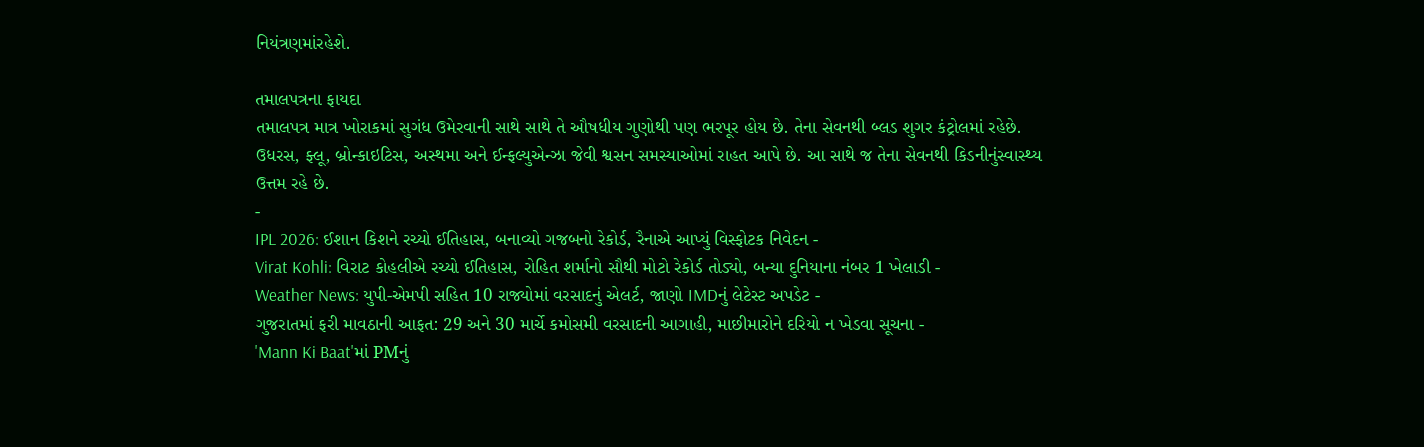નિયંત્રણમાંરહેશે.

તમાલપત્રના ફાયદા
તમાલપત્ર માત્ર ખોરાકમાં સુગંધ ઉમેરવાની સાથે સાથે તે ઔષધીય ગુણોથી પણ ભરપૂર હોય છે. તેના સેવનથી બ્લડ શુગર કંટ્રોલમાં રહેછે.
ઉધરસ, ફ્લૂ, બ્રોન્કાઇટિસ, અસ્થમા અને ઈન્ફલ્યુએન્ઝા જેવી શ્વસન સમસ્યાઓમાં રાહત આપે છે. આ સાથે જ તેના સેવનથી કિડનીનુંસ્વાસ્થ્ય ઉત્તમ રહે છે.
-
IPL 2026: ઈશાન કિશને રચ્યો ઈતિહાસ, બનાવ્યો ગજબનો રેકોર્ડ, રૈનાએ આપ્યું વિસ્ફોટક નિવેદન -
Virat Kohli: વિરાટ કોહલીએ રચ્યો ઈતિહાસ, રોહિત શર્માનો સૌથી મોટો રેકોર્ડ તોડ્યો, બન્યા દુનિયાના નંબર 1 ખેલાડી -
Weather News: યુપી-એમપી સહિત 10 રાજ્યોમાં વરસાદનું એલર્ટ, જાણો IMDનું લેટેસ્ટ અપડેટ -
ગુજરાતમાં ફરી માવઠાની આફત: 29 અને 30 માર્ચે કમોસમી વરસાદની આગાહી, માછીમારોને દરિયો ન ખેડવા સૂચના -
'Mann Ki Baat'માં PMનું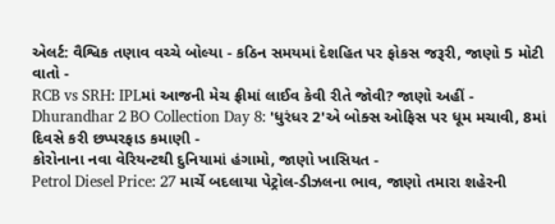એલર્ટ: વૈશ્વિક તણાવ વચ્ચે બોલ્યા - કઠિન સમયમાં દેશહિત પર ફોકસ જરૂરી, જાણો 5 મોટી વાતો -
RCB vs SRH: IPLમાં આજની મેચ ફ્રીમાં લાઈવ કેવી રીતે જોવી? જાણો અહીં -
Dhurandhar 2 BO Collection Day 8: 'ધુરંધર 2'એ બોક્સ ઓફિસ પર ધૂમ મચાવી, 8માં દિવસે કરી છપ્પરફાડ કમાણી -
કોરોનાના નવા વેરિયન્ટથી દુનિયામાં હંગામો, જાણો ખાસિયત -
Petrol Diesel Price: 27 માર્ચે બદલાયા પેટ્રોલ-ડીઝલના ભાવ, જાણો તમારા શહેરની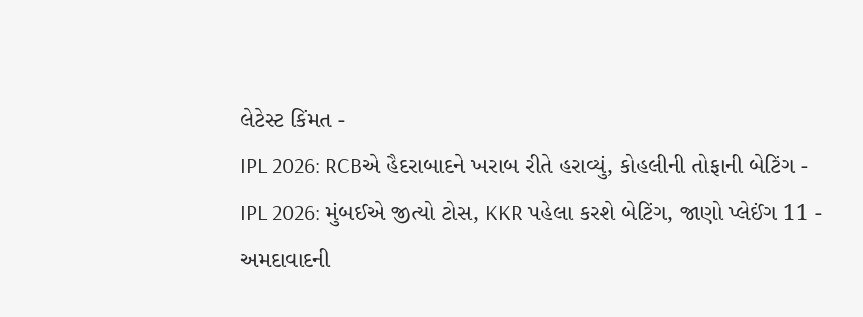લેટેસ્ટ કિંમત -
IPL 2026: RCBએ હૈદરાબાદને ખરાબ રીતે હરાવ્યું, કોહલીની તોફાની બેટિંગ -
IPL 2026: મુંબઈએ જીત્યો ટોસ, KKR પહેલા કરશે બેટિંગ, જાણો પ્લેઈંગ 11 -
અમદાવાદની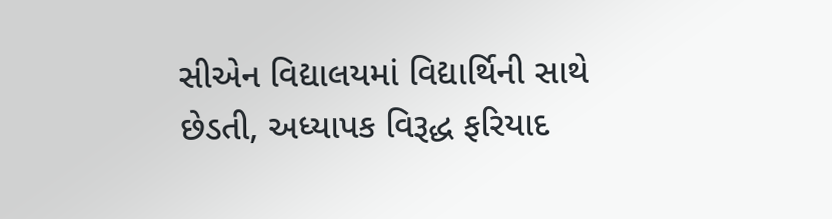સીએન વિદ્યાલયમાં વિદ્યાર્થિની સાથે છેડતી, અધ્યાપક વિરૂદ્ધ ફરિયાદ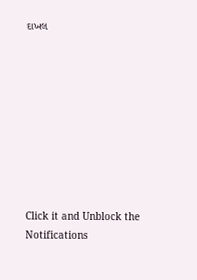દાખલ









Click it and Unblock the Notifications